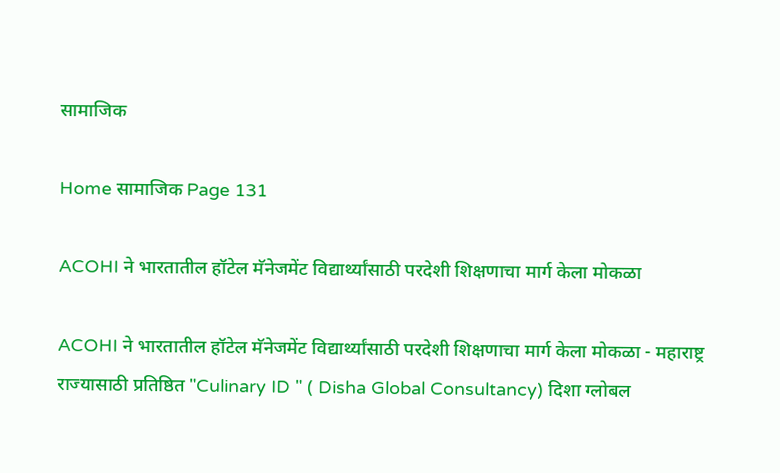सामाजिक

Home सामाजिक Page 131

ACOHI ने भारतातील हॉटेल मॅनेजमेंट विद्यार्थ्यांसाठी परदेशी शिक्षणाचा मार्ग केला मोकळा

ACOHI ने भारतातील हॉटेल मॅनेजमेंट विद्यार्थ्यांसाठी परदेशी शिक्षणाचा मार्ग केला मोकळा - महाराष्ट्र राज्यासाठी प्रतिष्ठित "Culinary ID " ( Disha Global Consultancy) दिशा ग्लोबल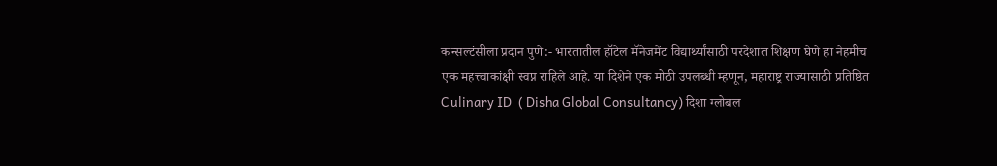कन्सल्टंसीला प्रदान पुणे:- भारतातील हॉटेल मॅनेजमेंट विद्यार्थ्यांसाठी परदेशात शिक्षण घेणे हा नेहमीच एक महत्त्वाकांक्षी स्वप्न राहिले आहे. या दिशेने एक मोठी उपलब्धी म्हणून, महाराष्ट्र राज्यासाठी प्रतिष्ठित Culinary ID  ( Disha Global Consultancy) दिशा ग्लोबल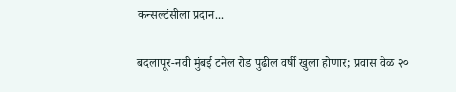कन्सल्टंसीला प्रदान...

बदलापूर-नवी मुंबई टनेल रोड पुढील वर्षी खुला होणार; प्रवास वेळ २०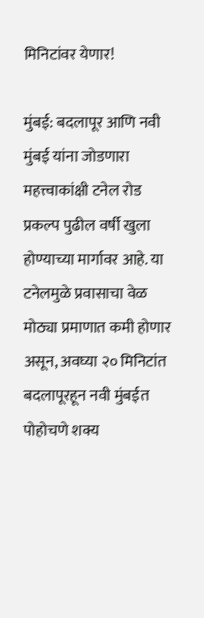मिनिटांवर येणार!

मुंबई: बदलापूर आणि नवी मुंबई यांना जोडणारा महत्त्वाकांक्षी टनेल रोड प्रकल्प पुढील वर्षी खुला होण्याच्या मार्गावर आहे. या टनेलमुळे प्रवासाचा वेळ मोठ्या प्रमाणात कमी होणार असून, अवघ्या २० मिनिटांत बदलापूरहून नवी मुंबईत पोहोचणे शक्य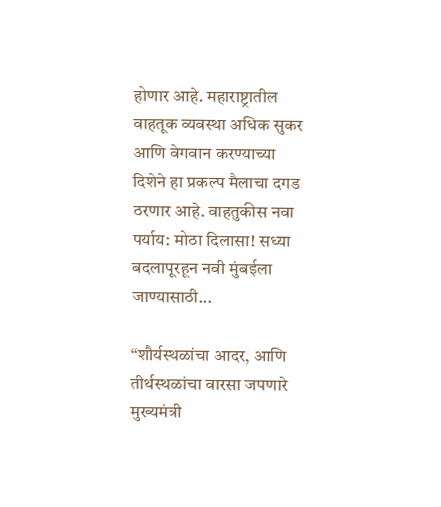होणार आहे. महाराष्ट्रातील वाहतूक व्यवस्था अधिक सुकर आणि वेगवान करण्याच्या दिशेने हा प्रकल्प मैलाचा दगड ठरणार आहे. वाहतुकीस नवा पर्याय: मोठा दिलासा! सध्या बदलापूरहून नवी मुंबईला जाण्यासाठी...

“शौर्यस्थळांचा आदर, आणि तीर्थस्थळांचा वारसा जपणारे मुख्यमंत्री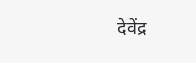देवेंद्र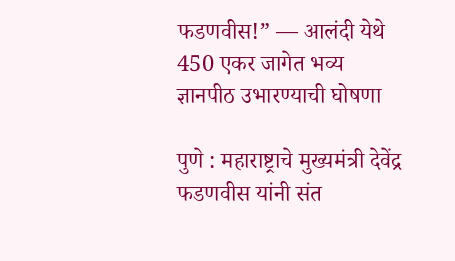फडणवीस!” — आलंदी येथे 450 एकर जागेत भव्य ज्ञानपीठ उभारण्याची घोषणा

पुणे : महाराष्ट्राचे मुख्यमंत्री देवेंद्र फडणवीस यांनी संत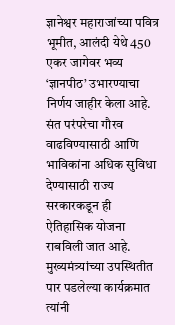ज्ञानेश्वर महाराजांच्या पवित्र भूमीत, आलंदी येथे 450 एकर जागेवर भव्य ‘ज्ञानपीठ’ उभारण्याचा निर्णय जाहीर केला आहे. संत परंपरेचा गौरव वाढविण्यासाठी आणि भाविकांना अधिक सुविधा देण्यासाठी राज्य सरकारकडून ही ऐतिहासिक योजना राबविली जात आहे. मुख्यमंत्र्यांच्या उपस्थितीत पार पडलेल्या कार्यक्रमात त्यांनी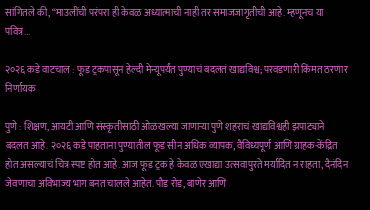सांगितले की, “माउलींची परंपरा ही केवळ अध्यात्माची नाही तर समाजजागृतीची आहे. म्हणूनच या पवित्र...

२०२६ कडे वाटचाल : फूड ट्रकपासून हेल्दी मेन्यूपर्यंत पुण्याचं बदलतं खाद्यविश्व; परवडणारी किंमत ठरणार निर्णायक

पुणे : शिक्षण, आयटी आणि संस्कृतीसाठी ओळखल्या जाणाऱ्या पुणे शहराचं खाद्यविश्वही झपाट्याने बदलत आहे. २०२६ कडे पाहताना पुण्यातील फूड सीन अधिक व्यापक, वैविध्यपूर्ण आणि ग्राहक-केंद्रित होत असल्याचं चित्र स्पष्ट होत आहे. आज फूड ट्रक हे केवळ एखाद्या उत्सवापुरते मर्यादित न राहता, दैनंदिन जेवणाचा अविभाज्य भाग बनत चालले आहेत. पौड रोड, बाणेर आणि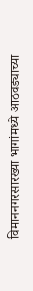विमाननगरसारख्या भागांमध्ये आठवड्याच्या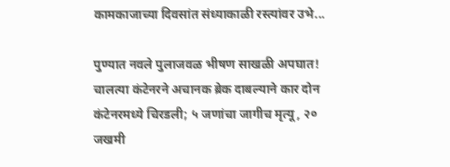कामकाजाच्या दिवसांत संध्याकाळी रस्त्यांवर उभे...

पुण्यात नवले पुलाजवळ भीषण साखळी अपघात! चालत्या कंटेनरने अचानक ब्रेक दाबल्याने कार दोन कंटेनरमध्ये चिरडली; ५ जणांचा जागीच मृत्यू, २० जखमी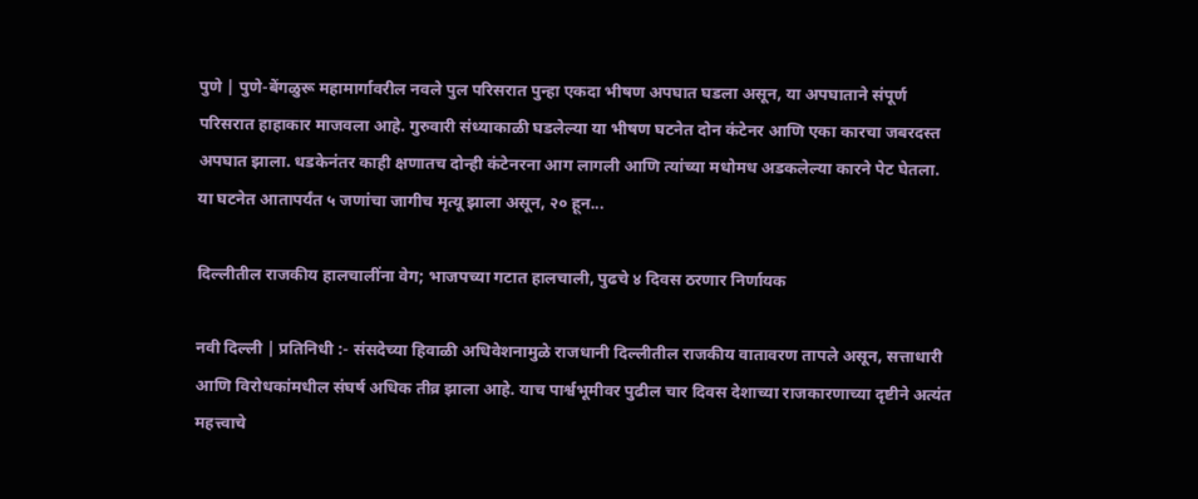पुणे | पुणे-बेंगळुरू महामार्गावरील नवले पुल परिसरात पुन्हा एकदा भीषण अपघात घडला असून, या अपघाताने संपूर्ण परिसरात हाहाकार माजवला आहे. गुरुवारी संध्याकाळी घडलेल्या या भीषण घटनेत दोन कंटेनर आणि एका कारचा जबरदस्त अपघात झाला. धडकेनंतर काही क्षणातच दोन्ही कंटेनरना आग लागली आणि त्यांच्या मधोमध अडकलेल्या कारने पेट घेतला. या घटनेत आतापर्यंत ५ जणांचा जागीच मृत्यू झाला असून, २० हून...

दिल्लीतील राजकीय हालचालींना वेग; भाजपच्या गटात हालचाली, पुढचे ४ दिवस ठरणार निर्णायक

नवी दिल्ली | प्रतिनिधी :- संसदेच्या हिवाळी अधिवेशनामुळे राजधानी दिल्लीतील राजकीय वातावरण तापले असून, सत्ताधारी आणि विरोधकांमधील संघर्ष अधिक तीव्र झाला आहे. याच पार्श्वभूमीवर पुढील चार दिवस देशाच्या राजकारणाच्या दृष्टीने अत्यंत महत्त्वाचे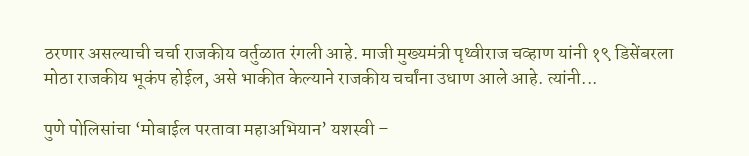ठरणार असल्याची चर्चा राजकीय वर्तुळात रंगली आहे. माजी मुख्यमंत्री पृथ्वीराज चव्हाण यांनी १९ डिसेंबरला मोठा राजकीय भूकंप होईल, असे भाकीत केल्याने राजकीय चर्चांना उधाण आले आहे. त्यांनी...

पुणे पोलिसांचा ‘मोबाईल परतावा महाअभियान’ यशस्वी –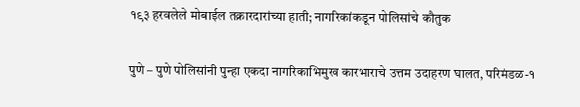१९३ हरवलेले मोबाईल तक्रारदारांच्या हाती; नागरिकांकडून पोलिसांचे कौतुक

पुणे – पुणे पोलिसांनी पुन्हा एकदा नागरिकाभिमुख कारभाराचे उत्तम उदाहरण घालत, परिमंडळ-१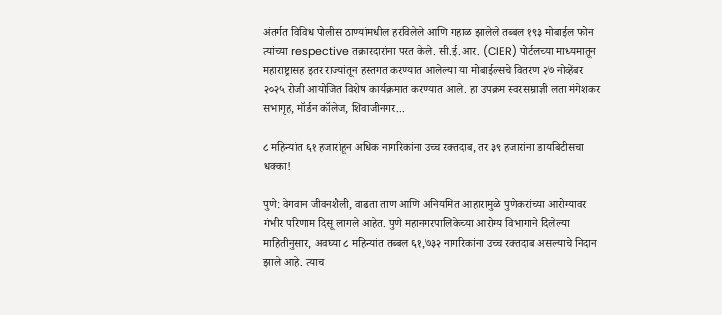अंतर्गत विविध पोलीस ठाण्यांमधील हरविलेले आणि गहाळ झालेले तब्बल १९३ मोबाईल फोन त्यांच्या respective तक्रारदारांना परत केले. सी.ई.आर. (CIER) पोर्टलच्या माध्यमातून महाराष्ट्रासह इतर राज्यांतून हस्तगत करण्यात आलेल्या या मोबाईल्सचे वितरण २७ नोव्हेंबर २०२५ रोजी आयोजित विशेष कार्यक्रमात करण्यात आले. हा उपक्रम स्वरसम्राज्ञी लता मंगेशकर सभागृह, मॉर्डन कॉलेज, शिवाजीनगर...

८ महिन्यांत ६१ हजारांहून अधिक नागरिकांना उच्च रक्तदाब, तर ३९ हजारांना डायबिटीसचा धक्का!

पुणे: वेगवान जीवनशैली, वाढता ताण आणि अनियमित आहारामुळे पुणेकरांच्या आरोग्यावर गंभीर परिणाम दिसू लागले आहेत. पुणे महानगरपालिकेच्या आरोग्य विभागाने दिलेल्या माहितीनुसार, अवघ्या ८ महिन्यांत तब्बल ६१,७३२ नागरिकांना उच्च रक्तदाब असल्याचे निदान झाले आहे. त्याच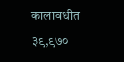कालावधीत ३९,९७०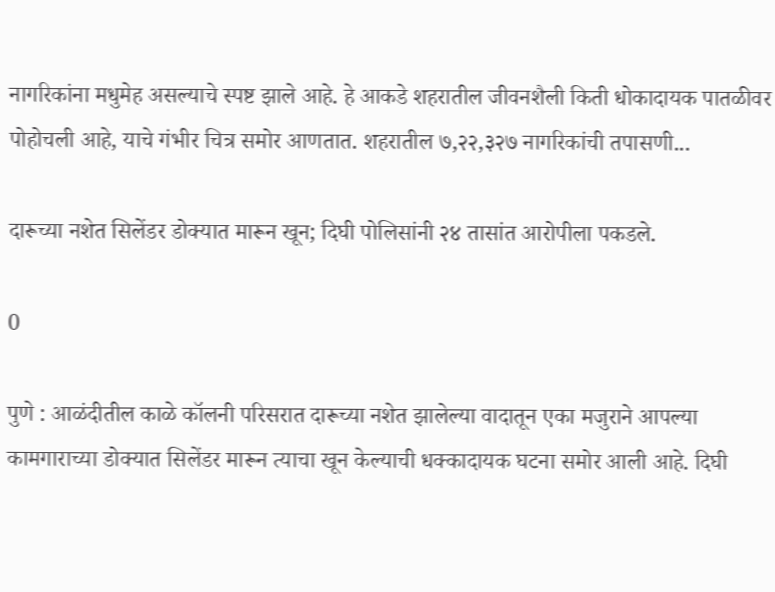नागरिकांना मधुमेह असल्याचे स्पष्ट झाले आहे. हे आकडे शहरातील जीवनशैली किती धोकादायक पातळीवर पोहोचली आहे, याचे गंभीर चित्र समोर आणतात. शहरातील ७,२२,३२७ नागरिकांची तपासणी...

दारूच्या नशेत सिलेंडर डोक्यात मारून खून; दिघी पोलिसांनी २४ तासांत आरोपीला पकडले.

0

पुणे : आळंदीतील काळे कॉलनी परिसरात दारूच्या नशेत झालेल्या वादातून एका मजुराने आपल्या कामगाराच्या डोक्यात सिलेंडर मारून त्याचा खून केल्याची धक्कादायक घटना समोर आली आहे. दिघी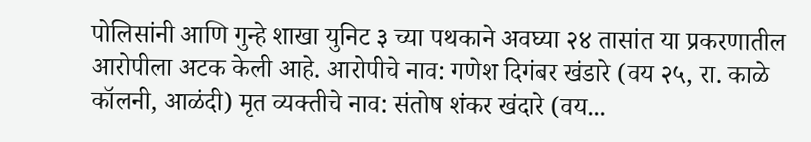पोलिसांनी आणि गुन्हे शाखा युनिट ३ च्या पथकाने अवघ्या २४ तासांत या प्रकरणातील आरोपीला अटक केली आहे. आरोपीचे नाव: गणेश दिगंबर खंडारे (वय २५, रा. काळे कॉलनी, आळंदी) मृत व्यक्तीचे नाव: संतोष शंकर खंदारे (वय...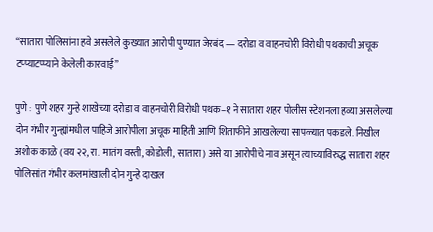“सातारा पोलिसांना हवे असलेले कुख्यात आरोपी पुण्यात जेरबंद — दरोडा व वाहनचोरी विरोधी पथकाची अचूक टप्प्याटप्प्याने केलेली कारवाई”

पुणे : पुणे शहर गुन्हे शाखेच्या दरोडा व वाहनचोरी विरोधी पथक–१ ने सातारा शहर पोलीस स्टेशनला हव्या असलेल्या दोन गंभीर गुन्ह्यांमधील पाहिजे आरोपीला अचूक माहिती आणि शिताफीने आखलेल्या सापळ्यात पकडले. निखील अशोक काळे (वय २२, रा. मातंग वस्ती, कोडोली, सातारा) असे या आरोपीचे नाव असून त्याच्याविरुद्ध सातारा शहर पोलिसांत गंभीर कलमांखाली दोन गुन्हे दाखल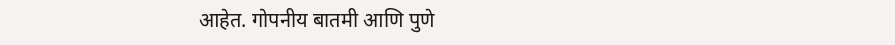आहेत. गोपनीय बातमी आणि पुणे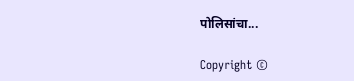पोलिसांचा...

Copyright ©